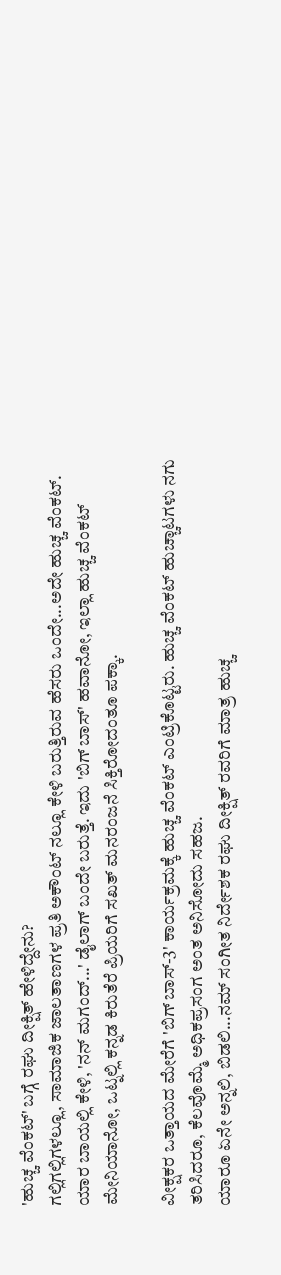'ಹುಚ್ಚ ವೆಂಕಟ್' ಬಗ್ಗೆ ರಘು ದೀಕ್ಷಿತ್ ಹೇಳಿದ್ದೇನು?
ಗಲ್ಲಿಗಲ್ಲಿಗಳಲ್ಲೂ, ಸಾಮಾಜಿಕ ಜಾಲತಾಣಗಳ ಪ್ರತಿ ಅಕೌಂಟ್ ನಲ್ಲೂ ಕೇಳಿ ಬರುತ್ತಿರುವ ಹೆಸರು ಒಂದೇ...ಅದೇ ಹುಚ್ಚ ವೆಂಕಟ್.
ಯಾರ ಬಾಯಲ್ಲಿ ಕೇಳಿ, 'ನನ್ ಮಗಂದ್...' ಡೈಲಾಗ್ ಬಂದೇ ಬರುತ್ತೆ. ಇದು 'ಬಿಗ್ ಬಾಸ್' ಹವಾನೋ, ಇಲ್ಲಾ ಹುಚ್ಚ ವೆಂಕಟ್ ಮೇನಿಯಾನೋ, ಒಟ್ನಲ್ಲಿ ಕನ್ನಡ ಕಿರುತೆರೆ ಪ್ರಿಯರಿಗೆ ಸಖತ್ ಮನರಂಜನೆ ಸಿಕ್ತಿರೋದಂತೂ ಪಕ್ಕಾ.

ವೀಕ್ಷಕರ ಒತ್ತಾಯದ ಮೇರೆಗೆ 'ಬಿಗ್ ಬಾಸ್-3' ಕಾರ್ಯಕ್ರಮಕ್ಕೆ ಹುಚ್ಚ ವೆಂಕಟ್ ಎಂಟ್ರಿಕೊಟ್ಟರು. ಹುಚ್ಚ ವೆಂಕಟ್ ಹುಚ್ಚಾಟಗಳು ನಗು ತರಿಸಿದರೂ, ಕೆಲವೊಮ್ಮೆ ಅಧಿಕಪ್ರಸಂಗ ಅಂತ ಅನಿಸೋದು ಸಹಜ.
ಯಾರೂ ಏನೇ ಅನ್ನಲಿ, ಬಿಡಲಿ...ನಮ್ ಸಂಗೀತ ನಿರ್ದೇಶಕ ರಘು ದೀಕ್ಷಿತ್ ರವರಿಗೆ ಮಾತ್ರ ಹುಚ್ಚ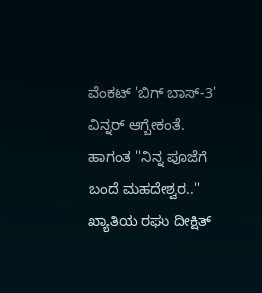ವೆಂಕಟ್ 'ಬಿಗ್ ಬಾಸ್-3' ವಿನ್ನರ್ ಆಗ್ಬೇಕಂತೆ. ಹಾಗಂತ ''ನಿನ್ನ ಪೂಜೆಗೆ ಬಂದೆ ಮಹದೇಶ್ವರ..'' ಖ್ಯಾತಿಯ ರಘು ದೀಕ್ಷಿತ್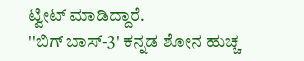ಟ್ವೀಟ್ ಮಾಡಿದ್ದಾರೆ.
''ಬಿಗ್ ಬಾಸ್-3' ಕನ್ನಡ ಶೋನ ಹುಚ್ಚ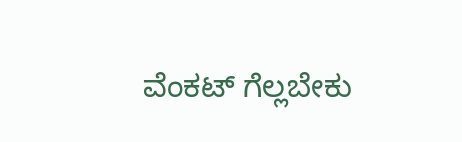ವೆಂಕಟ್ ಗೆಲ್ಲಬೇಕು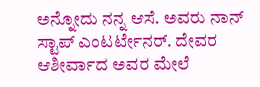ಅನ್ನೋದು ನನ್ನ ಆಸೆ. ಅವರು ನಾನ್ ಸ್ಟಾಪ್ ಎಂಟರ್ಟೇನರ್. ದೇವರ ಆಶೀರ್ವಾದ ಅವರ ಮೇಲೆ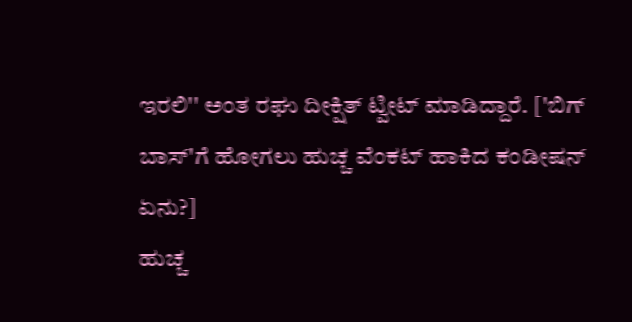ಇರಲಿ'' ಅಂತ ರಘು ದೀಕ್ಷಿತ್ ಟ್ವೀಟ್ ಮಾಡಿದ್ದಾರೆ. ['ಬಿಗ್ ಬಾಸ್'ಗೆ ಹೋಗಲು ಹುಚ್ಚ ವೆಂಕಟ್ ಹಾಕಿದ ಕಂಡೀಷನ್ ಏನು?]
ಹುಚ್ಚ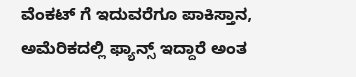ವೆಂಕಟ್ ಗೆ ಇದುವರೆಗೂ ಪಾಕಿಸ್ತಾನ, ಅಮೆರಿಕದಲ್ಲಿ ಫ್ಯಾನ್ಸ್ ಇದ್ದಾರೆ ಅಂತ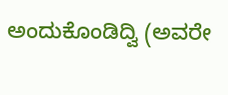ಅಂದುಕೊಂಡಿದ್ವಿ (ಅವರೇ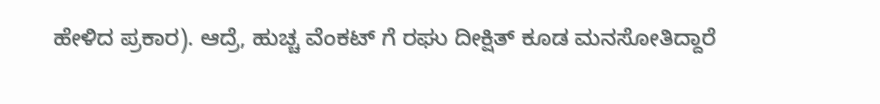ಹೇಳಿದ ಪ್ರಕಾರ). ಆದ್ರೆ, ಹುಚ್ಚ ವೆಂಕಟ್ ಗೆ ರಘು ದೀಕ್ಷಿತ್ ಕೂಡ ಮನಸೋತಿದ್ದಾರೆ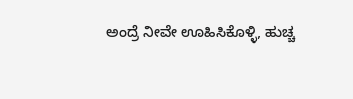ಅಂದ್ರೆ ನೀವೇ ಊಹಿಸಿಕೊಳ್ಳಿ, ಹುಚ್ಚ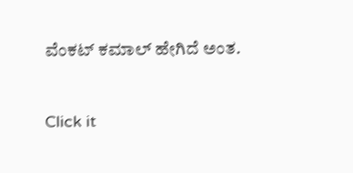ವೆಂಕಟ್ ಕಮಾಲ್ ಹೇಗಿದೆ ಅಂತ.


Click it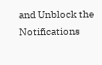and Unblock the Notifications